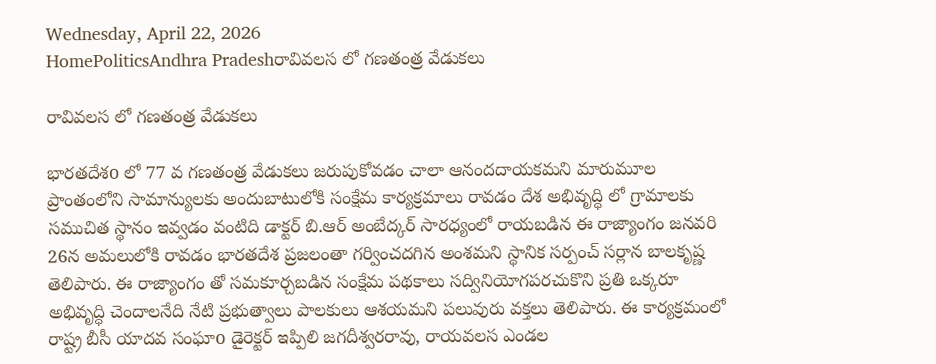Wednesday, April 22, 2026
HomePoliticsAndhra Pradeshరావివలస లో గణతంత్ర వేడుకలు

రావివలస లో గణతంత్ర వేడుకలు

భారతదేశo లో 77 వ గణతంత్ర వేడుకలు జరుపుకోవడం చాలా ఆనందదాయకమని మారుమూల ప్రాంతంలోని సామాన్యులకు అందుబాటులోకి సంక్షేమ కార్యక్రమాలు రావడం దేశ అభివృద్ధి లో గ్రామాలకు సముచిత స్థానం ఇవ్వడం వంటిది డాక్టర్ బి.ఆర్ అంబేద్కర్ సారధ్యంలో రాయబడిన ఈ రాజ్యాంగం జనవరి 26న అమలులోకి రావడం భారతదేశ ప్రజలంతా గర్వించదగిన అంశమని స్థానిక సర్పంచ్ సర్లాన బాలకృష్ణ తెలిపారు. ఈ రాజ్యాంగం తో సమకూర్చబడిన సంక్షేమ పథకాలు సద్వినియోగపరచుకొని ప్రతి ఒక్కరూ అభివృద్ధి చెందాలనేది నేటి ప్రభుత్వాలు పాలకులు ఆశయమని పలువురు వక్తలు తెలిపారు. ఈ కార్యక్రమంలో రాష్ట్ర బీసీ యాదవ సంఘాo డైరెక్టర్ ఇప్పిలి జగదీశ్వరరావు, రాయవలస ఎండల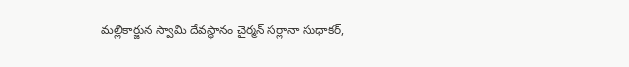మల్లికార్జున స్వామి దేవస్థానం చైర్మన్ సర్లానా సుధాకర్,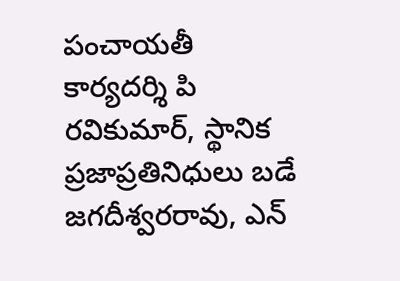పంచాయతీ కార్యదర్శి పి రవికుమార్, స్థానిక ప్రజాప్రతినిధులు బడే జగదీశ్వరరావు, ఎన్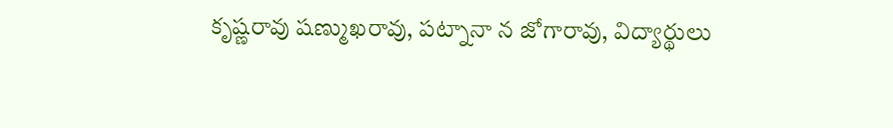కృష్ణరావు షణ్ముఖరావు, పట్నానా న జోగారావు, విద్యార్థులు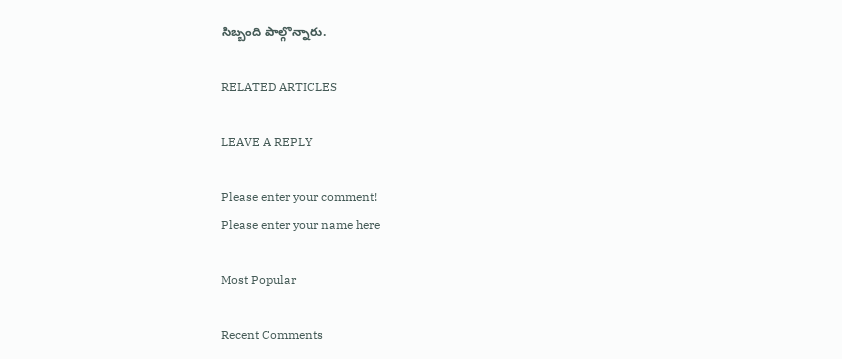సిబ్బంది పాల్గొన్నారు.

RELATED ARTICLES

LEAVE A REPLY

Please enter your comment!
Please enter your name here

Most Popular

Recent Comments